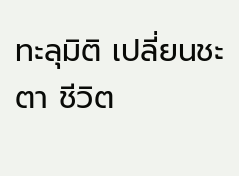ทะลุมิติ เปลี่ยนชะตา ชีวิต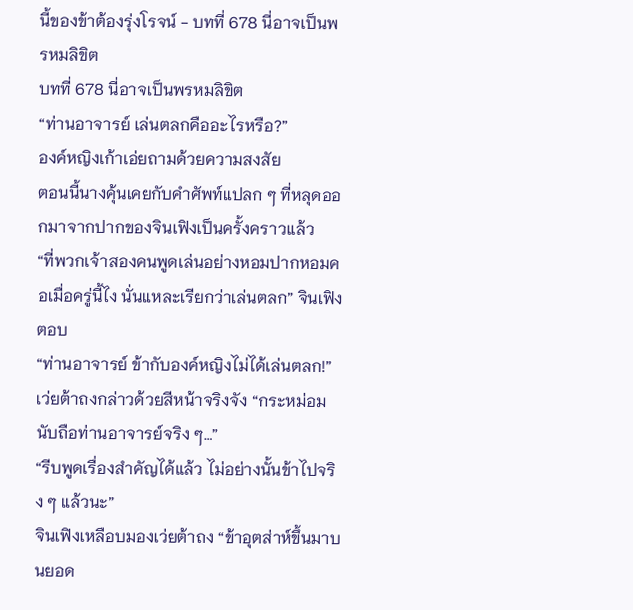นี้ของข้าต้องรุ่งโรจน์ - บทที่ 678 นี่อาจเป็นพรหมลิขิต
บทที่ 678 นี่อาจเป็นพรหมลิขิต
“ท่านอาจารย์ เล่นตลกคืออะไรหรือ?”
องค์หญิงเก้าเอ่ยถามด้วยความสงสัย
ตอนนี้นางคุ้นเคยกับคำศัพท์แปลก ๆ ที่หลุดออกมาจากปากของจินเฟิงเป็นครั้งคราวแล้ว
“ที่พวกเจ้าสองคนพูดเล่นอย่างหอมปากหอมคอเมื่อครู่นี้ไง นั่นแหละเรียกว่าเล่นตลก” จินเฟิงตอบ
“ท่านอาจารย์ ข้ากับองค์หญิงไม่ได้เล่นตลก!”
เว่ยต้าถงกล่าวด้วยสีหน้าจริงจัง “กระหม่อมนับถือท่านอาจารย์จริง ๆ…”
“รีบพูดเรื่องสำคัญได้แล้ว ไม่อย่างนั้นข้าไปจริง ๆ แล้วนะ”
จินเฟิงเหลือบมองเว่ยต้าถง “ข้าอุตส่าห์ขึ้นมาบนยอด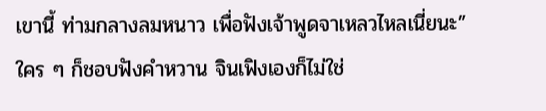เขานี้ ท่ามกลางลมหนาว เพื่อฟังเจ้าพูดจาเหลวไหลเนี่ยนะ”
ใคร ๆ ก็ชอบฟังคำหวาน จินเฟิงเองก็ไม่ใช่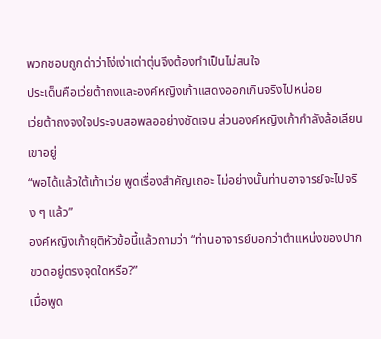พวกชอบถูกด่าว่าโง่เง่าเต่าตุ่นจึงต้องทำเป็นไม่สนใจ
ประเด็นคือเว่ยต้าถงและองค์หญิงเก้าแสดงออกเกินจริงไปหน่อย
เว่ยต้าถงจงใจประจบสอพลออย่างชัดเจน ส่วนองค์หญิงเก้ากำลังล้อเลียนเขาอยู่
“พอได้แล้วใต้เท้าเว่ย พูดเรื่องสำคัญเถอะ ไม่อย่างนั้นท่านอาจารย์จะไปจริง ๆ แล้ว”
องค์หญิงเก้ายุติหัวข้อนี้แล้วถามว่า “ท่านอาจารย์บอกว่าตำแหน่งของปากขวดอยู่ตรงจุดใดหรือ?”
เมื่อพูด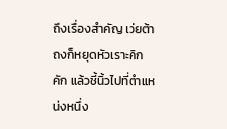ถึงเรื่องสำคัญ เว่ยต้าถงก็หยุดหัวเราะคิกคัก แล้วชี้นิ้วไปที่ตำแหน่งหนึ่ง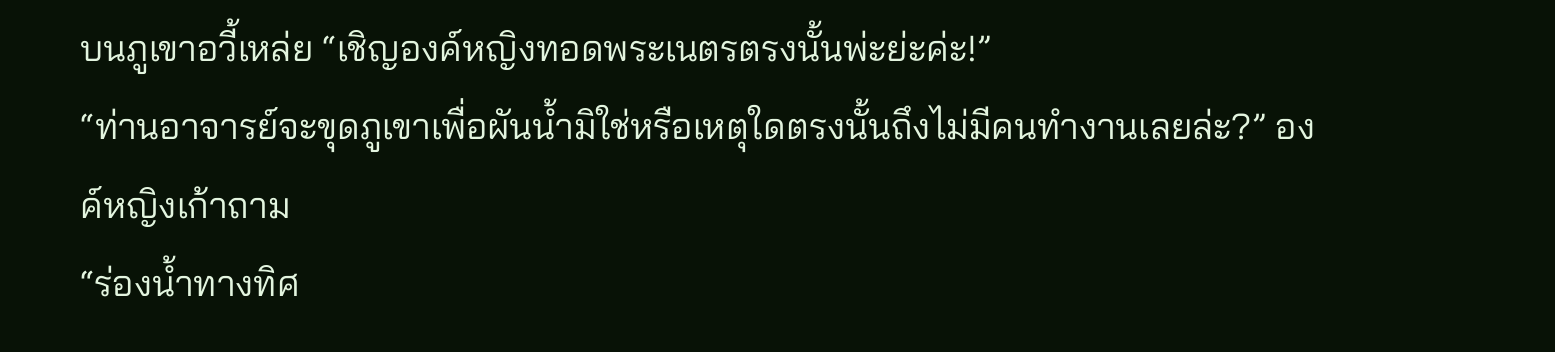บนภูเขาอวี้เหล่ย “เชิญองค์หญิงทอดพระเนตรตรงนั้นพ่ะย่ะค่ะ!”
“ท่านอาจารย์จะขุดภูเขาเพื่อผันน้ำมิใช่หรือเหตุใดตรงนั้นถึงไม่มีคนทำงานเลยล่ะ?” องค์หญิงเก้าถาม
“ร่องน้ำทางทิศ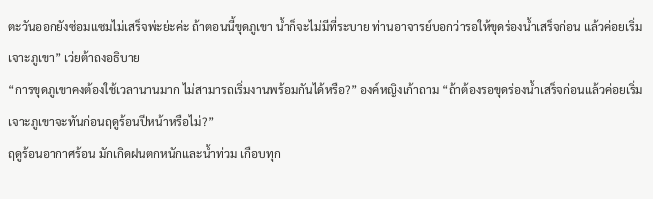ตะวันออกยังซ่อมแซมไม่เสร็จพ่ะย่ะค่ะ ถ้าตอนนี้ขุดภูเขา น้ำก็จะไม่มีที่ระบาย ท่านอาจารย์บอกว่ารอให้ขุดร่องน้ำเสร็จก่อน แล้วค่อยเริ่มเจาะภูเขา” เว่ยต้าถงอธิบาย
“การขุดภูเขาคงต้องใช้เวลานานมาก ไม่สามารถเริ่มงานพร้อมกันได้หรือ?” องค์หญิงเก้าถาม “ถ้าต้องรอขุดร่องน้ำเสร็จก่อนแล้วค่อยเริ่มเจาะภูเขาจะทันก่อนฤดูร้อนปีหน้าหรือไม่?”
ฤดูร้อนอากาศร้อน มักเกิดฝนตกหนักและน้ำท่วม เกือบทุก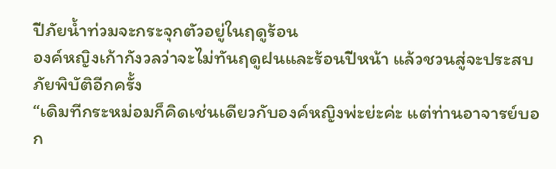ปีภัยน้ำท่วมจะกระจุกตัวอยู่ในฤดูร้อน
องค์หญิงเก้ากังวลว่าจะไม่ทันฤดูฝนและร้อนปีหน้า แล้วชวนสู่จะประสบภัยพิบัติอีกครั้ง
“เดิมทีกระหม่อมก็คิดเช่นเดียวกับองค์หญิงพ่ะย่ะค่ะ แต่ท่านอาจารย์บอก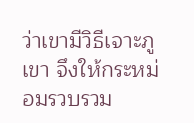ว่าเขามีวิธีเจาะภูเขา จึงให้กระหม่อมรวบรวม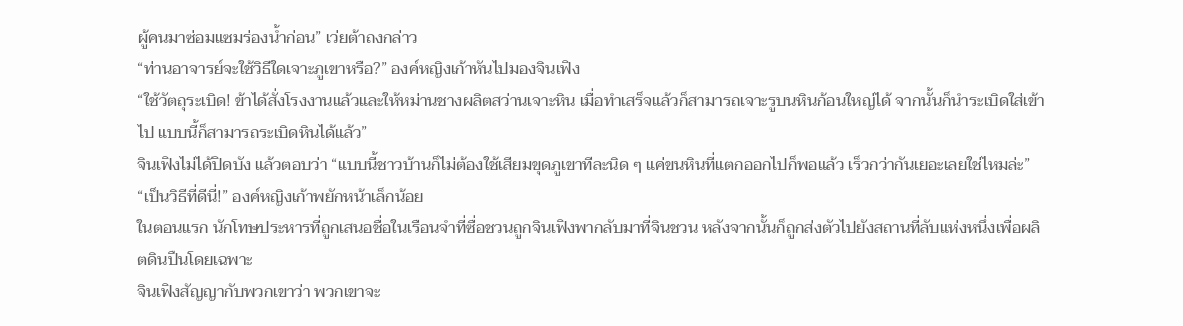ผู้คนมาซ่อมแซมร่องน้ำก่อน” เว่ยต้าถงกล่าว
“ท่านอาจารย์จะใช้วิธีใดเจาะภูเขาหรือ?” องค์หญิงเก้าหันไปมองจินเฟิง
“ใช้วัตถุระเบิด! ข้าได้สั่งโรงงานแล้วและให้หม่านชางผลิตสว่านเจาะหิน เมื่อทำเสร็จแล้วก็สามารถเจาะรูบนหินก้อนใหญ่ได้ จากนั้นก็นำระเบิดใส่เข้าไป แบบนี้ก็สามารถระเบิดหินได้แล้ว”
จินเฟิงไม่ได้ปิดบัง แล้วตอบว่า “แบบนี้ชาวบ้านก็ไม่ต้องใช้เสียมขุดภูเขาทีละนิด ๆ แค่ขนหินที่แตกออกไปก็พอแล้ว เร็วกว่ากันเยอะเลยใช่ไหมล่ะ”
“เป็นวิธีที่ดีนี่!” องค์หญิงเก้าพยักหน้าเล็กน้อย
ในตอนแรก นักโทษประหารที่ถูกเสนอชื่อในเรือนจำที่ซื่อชวนถูกจินเฟิงพากลับมาที่จินชวน หลังจากนั้นก็ถูกส่งตัวไปยังสถานที่ลับแห่งหนึ่งเพื่อผลิตดินปืนโดยเฉพาะ
จินเฟิงสัญญากับพวกเขาว่า พวกเขาจะ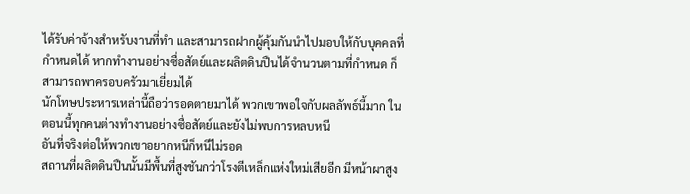ได้รับค่าจ้างสำหรับงานที่ทำ และสามารถฝากผู้คุ้มกันนำไปมอบให้กับบุคคลที่กำหนดได้ หากทำงานอย่างซื่อสัตย์และผลิตดินปืนได้จำนวนตามที่กำหนด ก็สามารถพาครอบครัวมาเยี่ยมได้
นักโทษประหารเหล่านี้ถือว่ารอดตายมาได้ พวกเขาพอใจกับผลลัพธ์นี้มาก ในตอนนี้ทุกคนต่างทำงานอย่างซื่อสัตย์และยังไม่พบการหลบหนี
อันที่จริงต่อให้พวกเขาอยากหนีก็หนีไม่รอด
สถานที่ผลิตดินปืนนั้นมีพื้นที่สูงชันกว่าโรงตีเหล็กแห่งใหม่เสียอีก มีหน้าผาสูง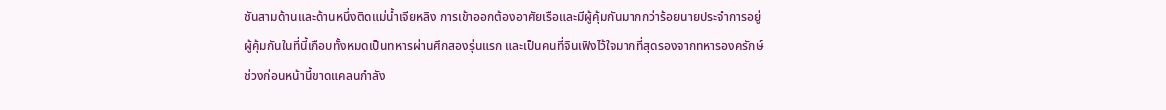ชันสามด้านและด้านหนึ่งติดแม่น้ำเจียหลิง การเข้าออกต้องอาศัยเรือและมีผู้คุ้มกันมากกว่าร้อยนายประจำการอยู่
ผู้คุ้มกันในที่นี้เกือบทั้งหมดเป็นทหารผ่านศึกสองรุ่นแรก และเป็นคนที่จินเฟิงไว้ใจมากที่สุดรองจากทหารองครักษ์
ช่วงก่อนหน้านี้ขาดแคลนกำลัง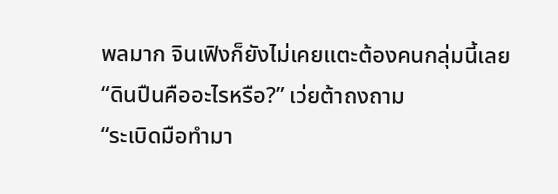พลมาก จินเฟิงก็ยังไม่เคยแตะต้องคนกลุ่มนี้เลย
“ดินปืนคืออะไรหรือ?” เว่ยต้าถงถาม
“ระเบิดมือทำมา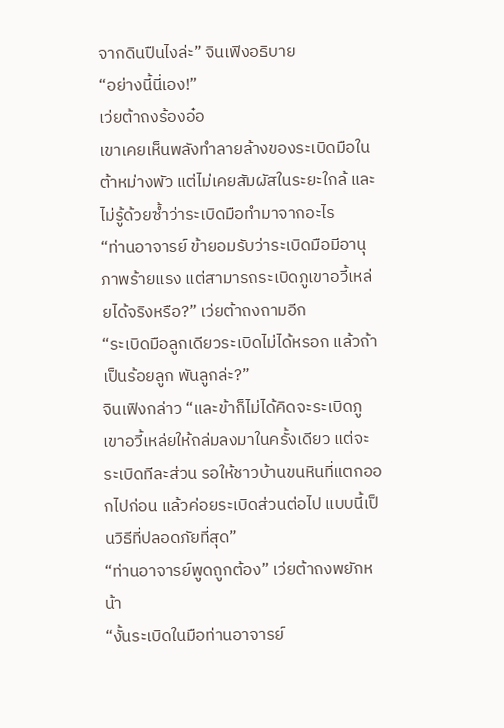จากดินปืนไงล่ะ” จินเฟิงอธิบาย
“อย่างนี้นี่เอง!”
เว่ยต้าถงร้องอ๋อ
เขาเคยเห็นพลังทำลายล้างของระเบิดมือในต้าหม่างพัว แต่ไม่เคยสัมผัสในระยะใกล้ และไม่รู้ด้วยซ้ำว่าระเบิดมือทำมาจากอะไร
“ท่านอาจารย์ ข้ายอมรับว่าระเบิดมือมีอานุภาพร้ายแรง แต่สามารถระเบิดภูเขาอวี้เหล่ยได้จริงหรือ?” เว่ยต้าถงถามอีก
“ระเบิดมือลูกเดียวระเบิดไม่ได้หรอก แล้วถ้าเป็นร้อยลูก พันลูกล่ะ?”
จินเฟิงกล่าว “และข้าก็ไม่ได้คิดจะระเบิดภูเขาอวี้เหล่ยให้ถล่มลงมาในครั้งเดียว แต่จะระเบิดทีละส่วน รอให้ชาวบ้านขนหินที่แตกออกไปก่อน แล้วค่อยระเบิดส่วนต่อไป แบบนี้เป็นวิธีที่ปลอดภัยที่สุด”
“ท่านอาจารย์พูดถูกต้อง” เว่ยต้าถงพยักหน้า
“งั้นระเบิดในมือท่านอาจารย์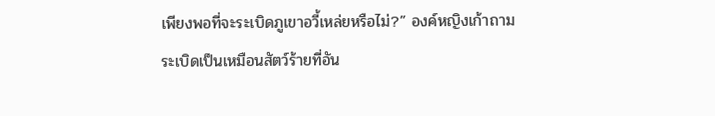เพียงพอที่จะระเบิดภูเขาอวี้เหล่ยหรือไม่?” องค์หญิงเก้าถาม
ระเบิดเป็นเหมือนสัตว์ร้ายที่อัน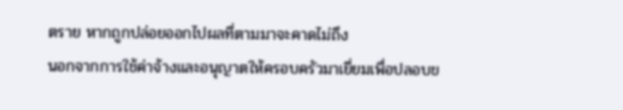ตราย หากถูกปล่อยออกไปผลที่ตามมาจะคาดไม่ถึง
นอกจากการใช้ค่าจ้างและอนุญาตให้ครอบครัวมาเยี่ยมเพื่อปลอบข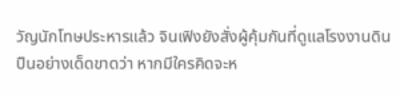วัญนักโทษประหารแล้ว จินเฟิงยังสั่งผู้คุ้มกันที่ดูแลโรงงานดินปืนอย่างเด็ดขาดว่า หากมีใครคิดจะห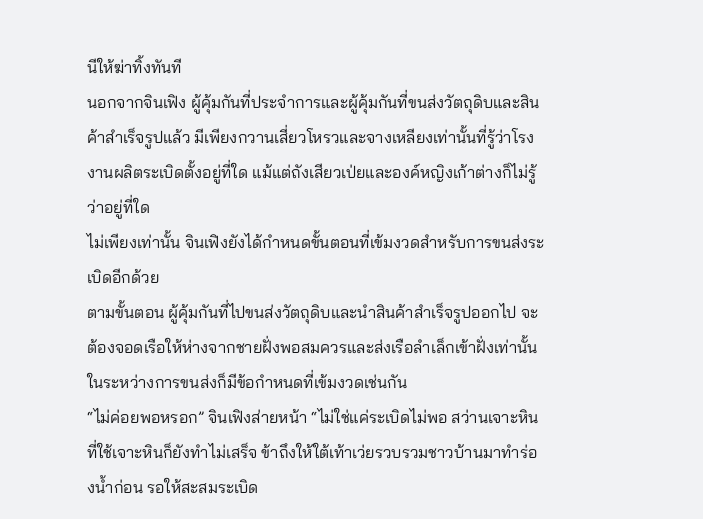นีให้ฆ่าทิ้งทันที
นอกจากจินเฟิง ผู้คุ้มกันที่ประจำการและผู้คุ้มกันที่ขนส่งวัตถุดิบและสินค้าสำเร็จรูปแล้ว มีเพียงกวานเสี่ยวโหรวและจางเหลียงเท่านั้นที่รู้ว่าโรงงานผลิตระเบิดตั้งอยู่ที่ใด แม้แต่ถังเสียวเป่ยและองค์หญิงเก้าต่างก็ไม่รู้ว่าอยู่ที่ใด
ไม่เพียงเท่านั้น จินเฟิงยังได้กำหนดขั้นตอนที่เข้มงวดสำหรับการขนส่งระเบิดอีกด้วย
ตามขั้นตอน ผู้คุ้มกันที่ไปขนส่งวัตถุดิบและนำสินค้าสำเร็จรูปออกไป จะต้องจอดเรือให้ห่างจากชายฝั่งพอสมควรและส่งเรือลำเล็กเข้าฝั่งเท่านั้น
ในระหว่างการขนส่งก็มีข้อกำหนดที่เข้มงวดเช่นกัน
“ไม่ค่อยพอหรอก” จินเฟิงส่ายหน้า “ไม่ใช่แค่ระเบิดไม่พอ สว่านเจาะหิน ที่ใช้เจาะหินก็ยังทำไม่เสร็จ ข้าถึงให้ใต้เท้าเว่ยรวบรวมชาวบ้านมาทำร่องน้ำก่อน รอให้สะสมระเบิด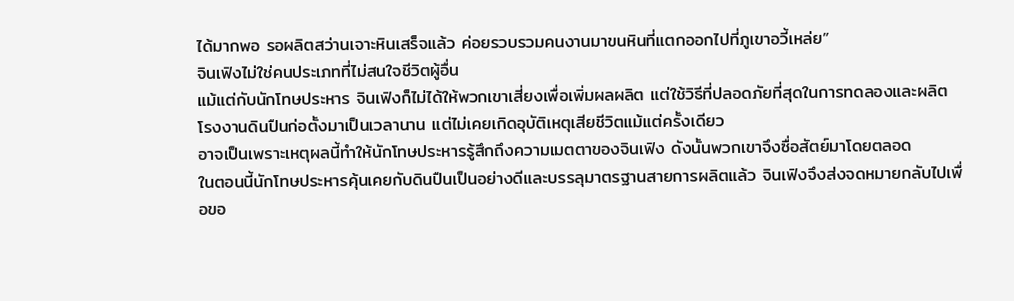ได้มากพอ รอผลิตสว่านเจาะหินเสร็จแล้ว ค่อยรวบรวมคนงานมาขนหินที่แตกออกไปที่ภูเขาอวี้เหล่ย”
จินเฟิงไม่ใช่คนประเภทที่ไม่สนใจชีวิตผู้อื่น
แม้แต่กับนักโทษประหาร จินเฟิงก็ไม่ได้ให้พวกเขาเสี่ยงเพื่อเพิ่มผลผลิต แต่ใช้วิธีที่ปลอดภัยที่สุดในการทดลองและผลิต
โรงงานดินปืนก่อตั้งมาเป็นเวลานาน แต่ไม่เคยเกิดอุบัติเหตุเสียชีวิตแม้แต่ครั้งเดียว
อาจเป็นเพราะเหตุผลนี้ทำให้นักโทษประหารรู้สึกถึงความเมตตาของจินเฟิง ดังนั้นพวกเขาจึงซื่อสัตย์มาโดยตลอด
ในตอนนี้นักโทษประหารคุ้นเคยกับดินปืนเป็นอย่างดีและบรรลุมาตรฐานสายการผลิตแล้ว จินเฟิงจึงส่งจดหมายกลับไปเพื่อขอ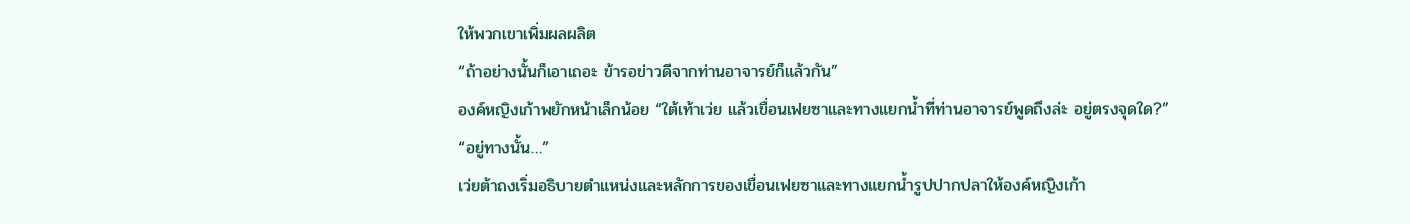ให้พวกเขาเพิ่มผลผลิต
“ถ้าอย่างนั้นก็เอาเถอะ ข้ารอข่าวดีจากท่านอาจารย์ก็แล้วกัน”
องค์หญิงเก้าพยักหน้าเล็กน้อย “ใต้เท้าเว่ย แล้วเขื่อนเฟยซาและทางแยกน้ำที่ท่านอาจารย์พูดถึงล่ะ อยู่ตรงจุดใด?”
“อยู่ทางนั้น…”
เว่ยต้าถงเริ่มอธิบายตำแหน่งและหลักการของเขื่อนเฟยซาและทางแยกน้ำรูปปากปลาให้องค์หญิงเก้า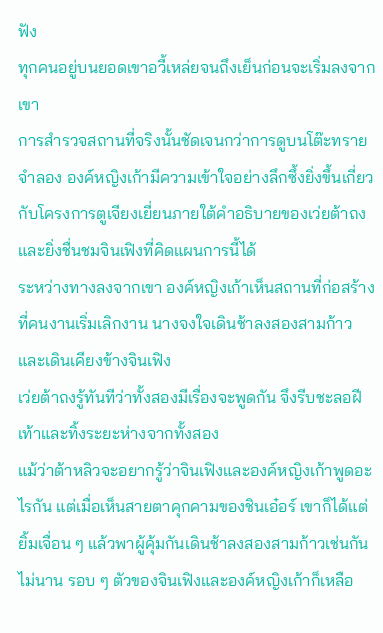ฟัง
ทุกคนอยู่บนยอดเขาอวี้เหล่ยจนถึงเย็นก่อนจะเริ่มลงจากเขา
การสำรวจสถานที่จริงนั้นชัดเจนกว่าการดูบนโต๊ะทรายจำลอง องค์หญิงเก้ามีความเข้าใจอย่างลึกซึ้งยิ่งขึ้นเกี่ยวกับโครงการตูเจียงเยี่ยนภายใต้คำอธิบายของเว่ยต้าถง
และยิ่งชื่นชมจินเฟิงที่คิดแผนการนี้ได้
ระหว่างทางลงจากเขา องค์หญิงเก้าเห็นสถานที่ก่อสร้างที่คนงานเริ่มเลิกงาน นางจงใจเดินช้าลงสองสามก้าวและเดินเคียงข้างจินเฟิง
เว่ยต้าถงรู้ทันทีว่าทั้งสองมีเรื่องจะพูดกัน จึงรีบชะลอฝีเท้าและทิ้งระยะห่างจากทั้งสอง
แม้ว่าต้าหลิวจะอยากรู้ว่าจินเฟิงและองค์หญิงเก้าพูดอะไรกัน แต่เมื่อเห็นสายตาคุกคามของชินเอ๋อร์ เขาก็ได้แต่ยิ้มเจื่อน ๆ แล้วพาผู้คุ้มกันเดินช้าลงสองสามก้าวเช่นกัน
ไม่นาน รอบ ๆ ตัวของจินเฟิงและองค์หญิงเก้าก็เหลือ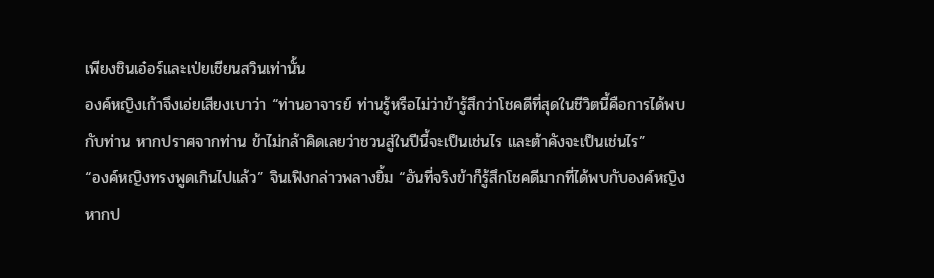เพียงชินเอ๋อร์และเป่ยเชียนสวินเท่านั้น
องค์หญิงเก้าจึงเอ่ยเสียงเบาว่า “ท่านอาจารย์ ท่านรู้หรือไม่ว่าข้ารู้สึกว่าโชคดีที่สุดในชีวิตนี้คือการได้พบกับท่าน หากปราศจากท่าน ข้าไม่กล้าคิดเลยว่าชวนสู่ในปีนี้จะเป็นเช่นไร และต้าคังจะเป็นเช่นไร”
“องค์หญิงทรงพูดเกินไปแล้ว” จินเฟิงกล่าวพลางยิ้ม “อันที่จริงข้าก็รู้สึกโชคดีมากที่ได้พบกับองค์หญิง หากป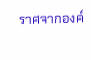ราศจากองค์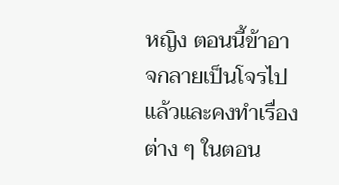หญิง ตอนนี้ข้าอาจกลายเป็นโจรไปแล้วและคงทำเรื่องต่าง ๆ ในตอน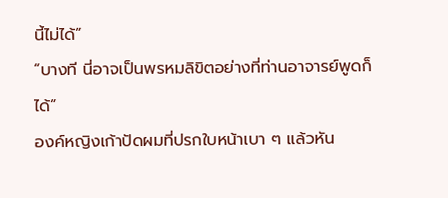นี้ไม่ได้”
“บางที นี่อาจเป็นพรหมลิขิตอย่างที่ท่านอาจารย์พูดก็ได้”
องค์หญิงเก้าปัดผมที่ปรกใบหน้าเบา ๆ แล้วหัน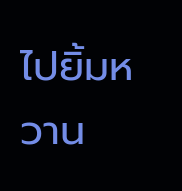ไปยิ้มหวาน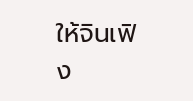ให้จินเฟิง